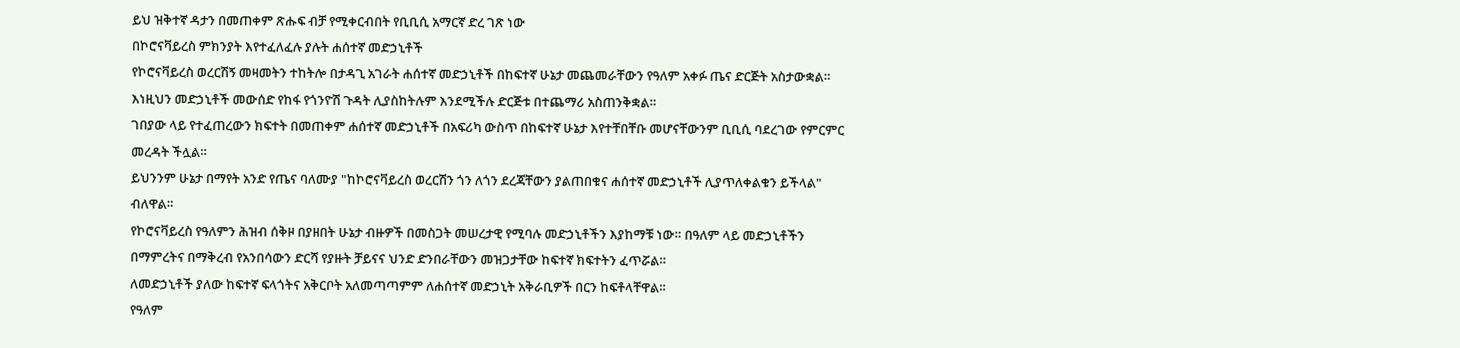ይህ ዝቅተኛ ዳታን በመጠቀም ጽሑፍ ብቻ የሚቀርብበት የቢቢሲ አማርኛ ድረ ገጽ ነው
በኮሮናቫይረስ ምክንያት እየተፈለፈሉ ያሉት ሐሰተኛ መድኃኒቶች
የኮሮናቫይረስ ወረርሽኝ መዛመትን ተከትሎ በታዳጊ አገራት ሐሰተኛ መድኃኒቶች በከፍተኛ ሁኔታ መጨመራቸውን የዓለም አቀፉ ጤና ድርጅት አስታውቋል።
እነዚህን መድኃኒቶች መውሰድ የከፋ የጎንዮሽ ጉዳት ሊያስከትሉም እንደሚችሉ ድርጅቱ በተጨማሪ አስጠንቅቋል።
ገበያው ላይ የተፈጠረውን ክፍተት በመጠቀም ሐሰተኛ መድኃኒቶች በአፍሪካ ውስጥ በከፍተኛ ሁኔታ እየተቸበቸቡ መሆናቸውንም ቢቢሲ ባደረገው የምርምር መረዳት ችሏል።
ይህንንም ሁኔታ በማየት አንድ የጤና ባለሙያ "ከኮሮናቫይረስ ወረርሽን ጎን ለጎን ደረጃቸውን ያልጠበቁና ሐሰተኛ መድኃኒቶች ሊያጥለቀልቁን ይችላል" ብለዋል።
የኮሮናቫይረስ የዓለምን ሕዝብ ሰቅዞ በያዘበት ሁኔታ ብዙዎች በመስጋት መሠረታዊ የሚባሉ መድኃኒቶችን እያከማቹ ነው። በዓለም ላይ መድኃኒቶችን በማምረትና በማቅረብ የአንበሳውን ድርሻ የያዙት ቻይናና ህንድ ድንበራቸውን መዝጋታቸው ከፍተኛ ክፍተትን ፈጥሯል።
ለመድኃኒቶች ያለው ከፍተኛ ፍላጎትና አቅርቦት አለመጣጣምም ለሐሰተኛ መድኃኒት አቅራቢዎች በርን ከፍቶላቸዋል።
የዓለም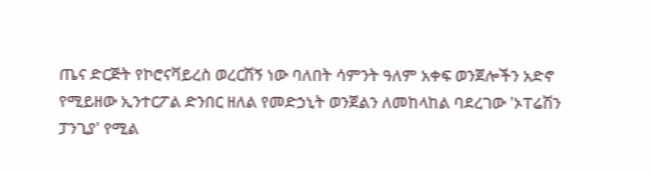ጤና ድርጅት የኮሮናቫይረስ ወረርሽኝ ነው ባለበት ሳምንት ዓለም አቀፍ ወንጀሎችን አድኖ የሚይዘው ኢንተርፖል ድንበር ዘለል የመድኃኒት ወንጀልን ለመከላከል ባደረገው 'ኦፐሬሽን ፓንጊያ' የሚል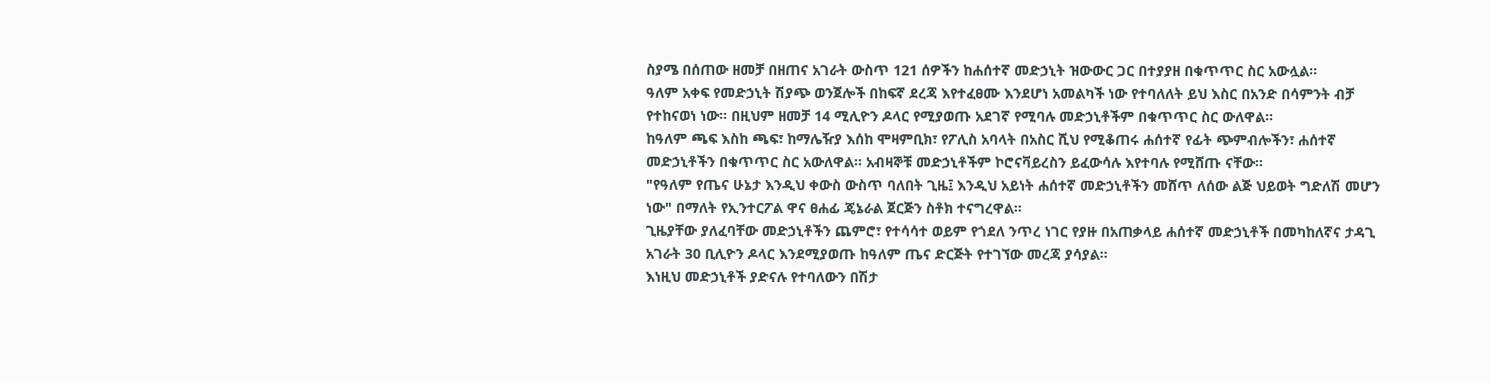ስያሜ በሰጠው ዘመቻ በዘጠና አገራት ውስጥ 121 ሰዎችን ከሐሰተኛ መድኃኒት ዝውውር ጋር በተያያዘ በቁጥጥር ስር አውሏል።
ዓለም አቀፍ የመድኃኒት ሽያጭ ወንጀሎች በከፍኛ ደረጃ እየተፈፀሙ እንደሆነ አመልካች ነው የተባለለት ይህ እስር በአንድ በሳምንት ብቻ የተከናወነ ነው። በዚህም ዘመቻ 14 ሚሊዮን ዶላር የሚያወጡ አደገኛ የሚባሉ መድኃኒቶችም በቁጥጥር ስር ውለዋል።
ከዓለም ጫፍ እስከ ጫፍ፣ ከማሌዥያ እሰከ ሞዛምቢክ፣ የፖሊስ አባላት በአስር ሺህ የሚቆጠሩ ሐሰተኛ የፊት ጭምብሎችን፣ ሐሰተኛ መድኃኒቶችን በቁጥጥር ስር አውለዋል። አብዛኞቹ መድኃኒቶችም ኮሮናቫይረስን ይፈውሳሉ እየተባሉ የሚሸጡ ናቸው።
"የዓለም የጤና ሁኔታ እንዲህ ቀውስ ውስጥ ባለበት ጊዜ፤ እንዲህ አይነት ሐሰተኛ መድኃኒቶችን መሸጥ ለሰው ልጅ ህይወት ግድለሽ መሆን ነው" በማለት የኢንተርፖል ዋና ፀሐፊ ጄኔራል ጀርጅን ስቶክ ተናግረዋል።
ጊዜያቸው ያለፈባቸው መድኃኒቶችን ጨምሮ፣ የተሳሳተ ወይም የጎደለ ንጥረ ነገር የያዙ በአጠቃላይ ሐሰተኛ መድኃኒቶች በመካከለኛና ታዳጊ አገራት 30 ቢሊዮን ዶላር እንደሚያወጡ ከዓለም ጤና ድርጅት የተገኘው መረጃ ያሳያል።
እነዚህ መድኃኒቶች ያድናሉ የተባለውን በሽታ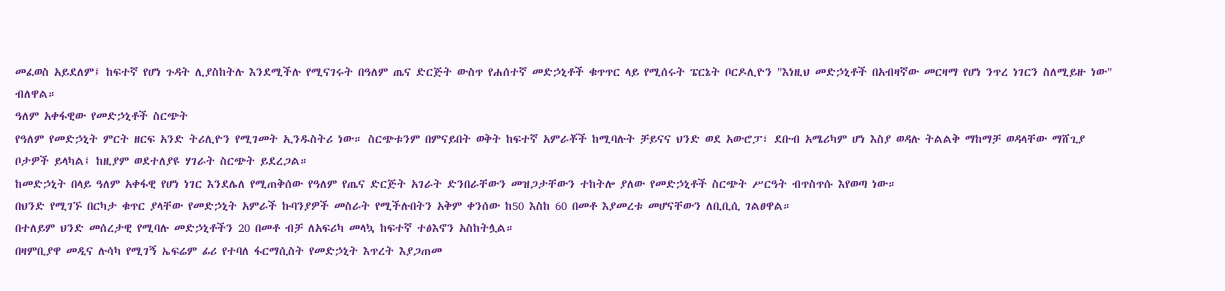መፈወስ አይደለም፤ ከፍተኛ የሆነ ጉዳት ሊያስከትሉ እንደሚችሉ የሚናገሩት በዓለም ጤና ድርጅት ውስጥ የሐሰተኛ መድኃኒቶች ቁጥጥር ላይ የሚሰሩት ፔርኔት ቦርዶሊዮን "እነዚህ መድኃኒቶች በአብዛኛው መርዛማ የሆነ ንጥረ ነገርን ስለሚይዙ ነው" ብለዋል።
ዓለም አቀፋዊው የመድኃኒቶች ስርጭት
የዓለም የመድኃኒት ምርት ዘርፍ አንድ ትሪሊዮን የሚገመት ኢንዱስትሪ ነው። ስርጭቱንም በምናይበት ወቅት ከፍተኛ አምራቾች ከሚባሉት ቻይናና ህንድ ወደ አውሮፓ፣ ደቡብ አሜሪካም ሆነ እስያ ወዳሉ ትልልቅ ማከማቻ ወዳላቸው ማሸጊያ ቦታዎች ይላካል፤ ከዚያም ወደተለያዩ ሃገራት ስርጭት ይደረጋል።
ከመድኃኒት በላይ ዓለም አቀፋዊ የሆነ ነገር እንደሌለ የሚጠቅሰው የዓለም የጤና ድርጅት አገራት ድንበራቸውን መዝጋታቸውን ተከትሎ ያለው የመድኃኒቶች ስርጭት ሥርዓት ብጥስጥሱ እየወጣ ነው።
በህንድ የሚገኙ በርካታ ቁጥር ያላቸው የመድኃኒት አምራች ኩባንያዎች መስራት የሚችሉበትን አቅም ቀንሰው ከ50 እስከ 60 በመቶ እያመረቱ መሆናቸውን ለቢቢሲ ገልፀዋል።
በተለይም ህንድ መሰረታዊ የሚባሉ መድኃኒቶችን 20 በመቶ ብቻ ለአፍሪካ መላኳ ከፍተኛ ተፅእኖን አስከትሏል።
በዛምቢያዋ መዲና ሉሳካ የሚገኝ ኤፍሬም ፊሪ የተባለ ፋርማሲስት የመድኃኒት እጥረት እያጋጠመ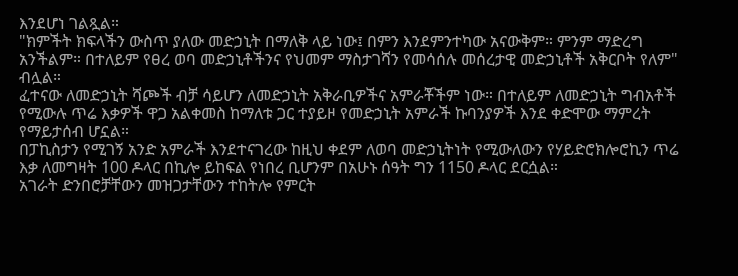እንደሆነ ገልጿል።
"ክምችት ክፍላችን ውስጥ ያለው መድኃኒት በማለቅ ላይ ነው፤ በምን እንደምንተካው አናውቅም። ምንም ማድረግ አንችልም። በተለይም የፀረ ወባ መድኃኒቶችንና የህመም ማስታገሻን የመሳሰሉ መሰረታዊ መድኃኒቶች አቅርቦት የለም" ብሏል።
ፈተናው ለመድኃኒት ሻጮች ብቻ ሳይሆን ለመድኃኒት አቅራቢዎችና አምራቾችም ነው። በተለይም ለመድኃኒት ግብአቶች የሚውሉ ጥሬ እቃዎች ዋጋ አልቀመስ ከማለቱ ጋር ተያይዞ የመድኃኒት አምራች ኩባንያዎች እንደ ቀድሞው ማምረት የማይታሰብ ሆኗል።
በፓኪስታን የሚገኝ አንድ አምራች እንደተናገረው ከዚህ ቀደም ለወባ መድኃኒትነት የሚውለውን የሃይድሮክሎሮኪን ጥሬ እቃ ለመግዛት 100 ዶላር በኪሎ ይከፍል የነበረ ቢሆንም በአሁኑ ሰዓት ግን 1150 ዶላር ደርሷል።
አገራት ድንበሮቻቸውን መዝጋታቸውን ተከትሎ የምርት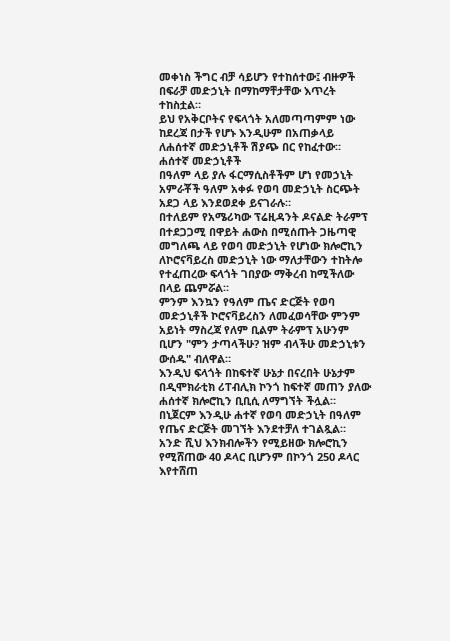መቀነስ ችግር ብቻ ሳይሆን የተከሰተው፤ ብዙዎች በፍራቻ መድኃኒት በማከማቸታቸው እጥረት ተከስቷል።
ይህ የአቅርቦትና የፍላጎት አለመጣጣምም ነው ከደረጃ በታች የሆኑ እንዲሁም በአጠቃላይ ለሐሰተኛ መድኃኒቶች ሽያጭ በር የከፈተው።
ሐሰተኛ መድኃኒቶች
በዓለም ላይ ያሉ ፋርማሲስቶችም ሆነ የመኃኒት አምራቾች ዓለም አቀፉ የወባ መድኃኒት ስርጭት አደጋ ላይ እንደወደቀ ይናገራሉ።
በተለይም የአሜሪካው ፕሬዚዳንት ዶናልድ ትራምፕ በተደጋጋሚ በዋይት ሐውስ በሚሰጡት ጋዜጣዊ መግለጫ ላይ የወባ መድኃኒት የሆነው ክሎሮኪን ለኮሮናቫይረስ መድኃኒት ነው ማለታቸውን ተከትሎ የተፈጠረው ፍላጎት ገበያው ማቅረብ ከሚችለው በላይ ጨምሯል።
ምንም እንኳን የዓለም ጤና ድርጅት የወባ መድኃኒቶች ኮሮናቫይረስን ለመፈወሳቸው ምንም አይነት ማስረጃ የለም ቢልም ትራምፕ አሁንም ቢሆን "ምን ታጣላችሁ? ዝም ብላችሁ መድኃኒቱን ውሰዱ" ብለዋል።
እንዲህ ፍላጎት በከፍተኛ ሁኔታ በናረበት ሁኔታም በዲሞክራቲክ ሪፐብሊክ ኮንጎ ከፍተኛ መጠን ያለው ሐሰተኛ ክሎሮኪን ቢቢሲ ለማግኘት ችሏል።
በኒጀርም እንዲሁ ሐተኛ የወባ መድኃኒት በዓለም የጤና ድርጅት መገኘት እንደተቻለ ተገልጿል።
አንድ ሺህ እንክብሎችን የሚይዘው ክሎሮኪን የሚሸጠው 40 ዶላር ቢሆንም በኮንጎ 250 ዶላር እየተሸጠ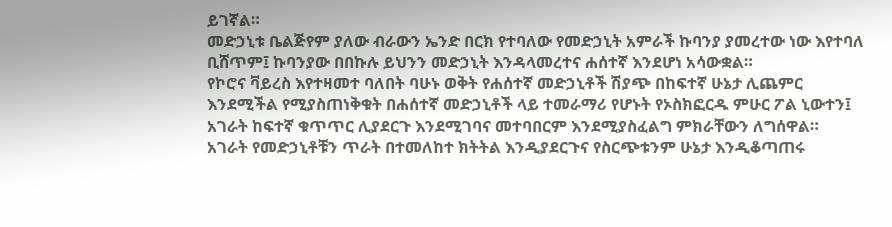ይገኛል።
መድኃኒቱ ቤልጅየም ያለው ብራውን ኤንድ በርክ የተባለው የመድኃኒት አምራች ኩባንያ ያመረተው ነው እየተባለ ቢሸጥም፤ ኩባንያው በበኩሉ ይህንን መድኃኒት እንዳላመረተና ሐሰተኛ እንደሆነ አሳውቋል።
የኮሮና ቫይረስ እየተዛመተ ባለበት ባሁኑ ወቅት የሐሰተኛ መድኃኒቶች ሽያጭ በከፍተኛ ሁኔታ ሊጨምር እንደሚችል የሚያስጠነቅቁት በሐሰተኛ መድኃኒቶች ላይ ተመራማሪ የሆኑት የኦስክፎርዱ ምሁር ፖል ኒውተን፤ አገራት ከፍተኛ ቁጥጥር ሊያደርጉ እንደሚገባና መተባበርም እንደሚያስፈልግ ምክራቸውን ለግሰዋል።
አገራት የመድኃኒቶቹን ጥራት በተመለከተ ክትትል እንዲያደርጉና የስርጭቱንም ሁኔታ እንዲቆጣጠሩ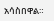አሳስበዋል።